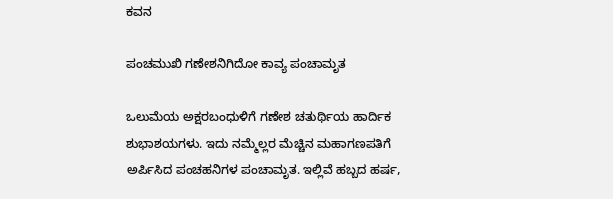ಕವನ

ಪಂಚಮುಖಿ ಗಣೇಶನಿಗಿದೋ ಕಾವ್ಯ ಪಂಚಾಮೃತ

ಒಲುಮೆಯ ಅಕ್ಷರಬಂಧುಳಿಗೆ ಗಣೇಶ ಚತುರ್ಥಿಯ ಹಾರ್ದಿಕ ಶುಭಾಶಯಗಳು. ಇದು ನಮ್ಮೆಲ್ಲರ ಮೆಚ್ಚಿನ ಮಹಾಗಣಪತಿಗೆ ಅರ್ಪಿಸಿದ ಪಂಚಹನಿಗಳ ಪಂಚಾಮೃತ. ಇಲ್ಲಿವೆ ಹಬ್ಬದ ಹರ್ಷ,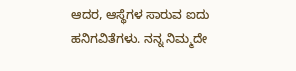ಆದರ, ಆಸ್ಥೆಗಳ ಸಾರುವ ಐದು ಹನಿಗವಿತೆಗಳು. ನನ್ನ ನಿಮ್ಮದೇ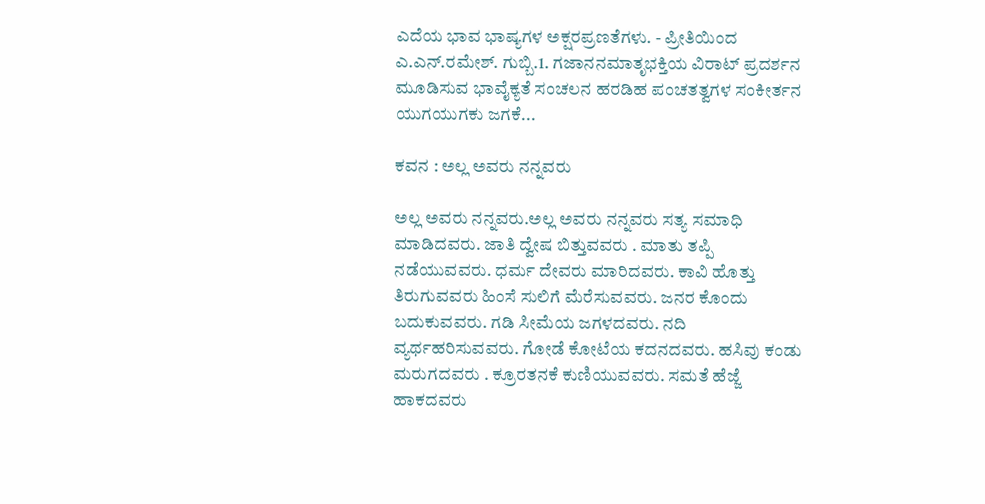ಎದೆಯ ಭಾವ ಭಾಷ್ಯಗಳ ಅಕ್ಷರಪ್ರಣತೆಗಳು. - ಪ್ರೀತಿಯಿಂದ ಎ.ಎನ್.ರಮೇಶ್. ಗುಬ್ಬಿ.1. ಗಜಾನನಮಾತೃಭಕ್ತಿಯ ವಿರಾಟ್ ಪ್ರದರ್ಶನ ಮೂಡಿಸುವ ಭಾವೈಕ್ಯತೆ ಸಂಚಲನ ಹರಡಿಹ ಪಂಚತತ್ವಗಳ ಸಂಕೀರ್ತನ ಯುಗಯುಗಕು ಜಗಕೆ...

ಕವನ : ಅಲ್ಲ ಅವರು ನನ್ನವರು

ಅಲ್ಲ ಅವರು ನನ್ನವರು.ಅಲ್ಲ ಅವರು ನನ್ನವರು ಸತ್ಯ ಸಮಾಧಿ ಮಾಡಿದವರು. ಜಾತಿ ದ್ವೇಷ ಬಿತ್ತುವವರು . ಮಾತು ತಪ್ಪಿ ನಡೆಯುವವರು. ಧರ್ಮ ದೇವರು ಮಾರಿದವರು. ಕಾವಿ ಹೊತ್ತು ತಿರುಗುವವರು ಹಿಂಸೆ ಸುಲಿಗೆ ಮೆರೆಸುವವರು. ಜನರ ಕೊಂದು ಬದುಕುವವರು. ಗಡಿ ಸೀಮೆಯ ಜಗಳದವರು. ನದಿ ವ್ಯರ್ಥಹರಿಸುವವರು. ಗೋಡೆ ಕೋಟೆಯ ಕದನದವರು. ಹಸಿವು ಕಂಡು ಮರುಗದವರು . ಕ್ರೂರತನಕೆ ಕುಣಿಯುವವರು. ಸಮತೆ ಹೆಜ್ಜೆ ಹಾಕದವರು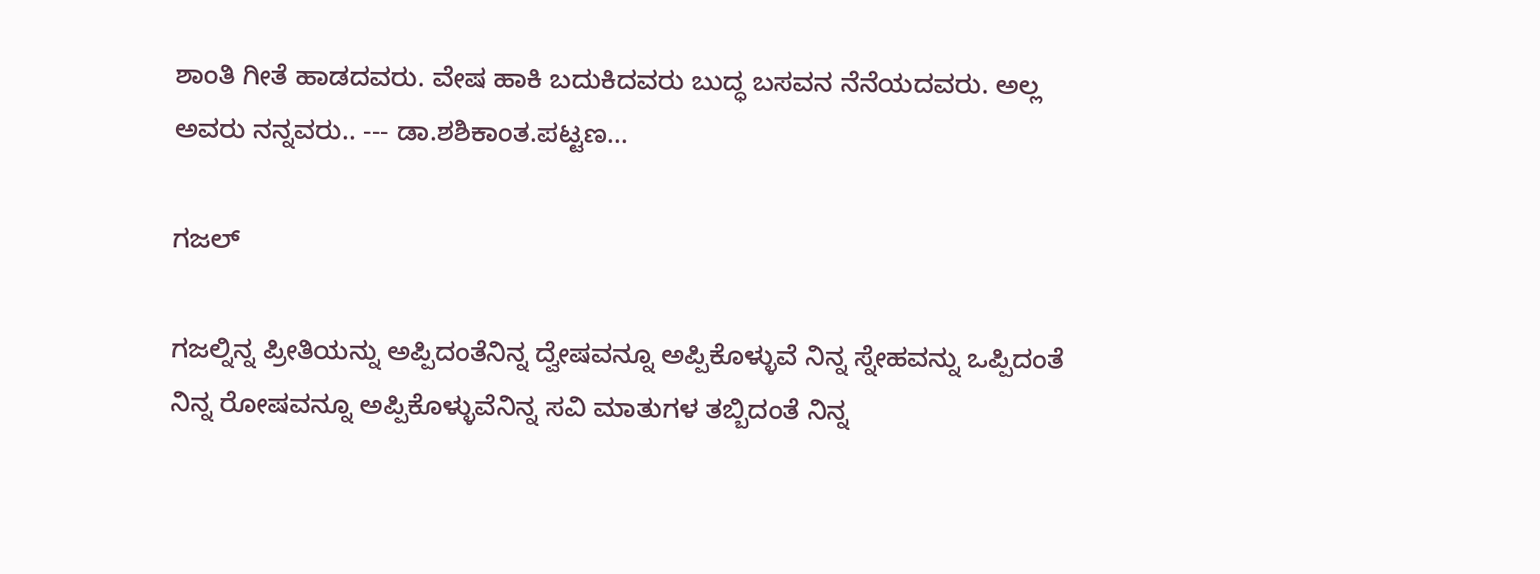ಶಾಂತಿ ಗೀತೆ ಹಾಡದವರು. ವೇಷ ಹಾಕಿ ಬದುಕಿದವರು ಬುದ್ಧ ಬಸವನ ನೆನೆಯದವರು. ಅಲ್ಲ ಅವರು ನನ್ನವರು.. --- ಡಾ.ಶಶಿಕಾಂತ.ಪಟ್ಟಣ...

ಗಜಲ್

ಗಜಲ್ನಿನ್ನ ಪ್ರೀತಿಯನ್ನು ಅಪ್ಪಿದಂತೆನಿನ್ನ ದ್ವೇಷವನ್ನೂ ಅಪ್ಪಿಕೊಳ್ಳುವೆ ನಿನ್ನ ಸ್ನೇಹವನ್ನು ಒಪ್ಪಿದಂತೆ ನಿನ್ನ ರೋಷವನ್ನೂ ಅಪ್ಪಿಕೊಳ್ಳುವೆನಿನ್ನ ಸವಿ ಮಾತುಗಳ ತಬ್ಬಿದಂತೆ ನಿನ್ನ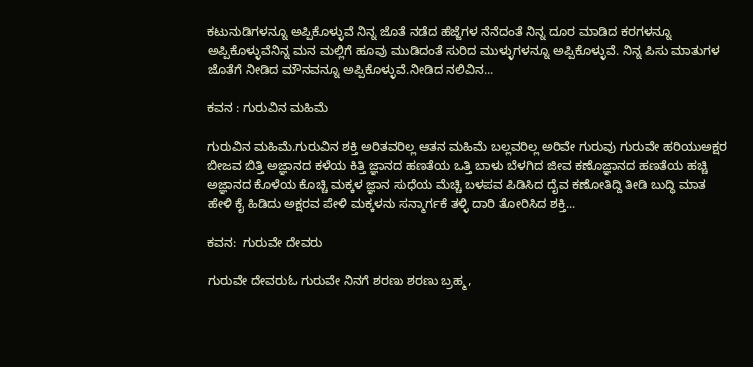ಕಟುನುಡಿಗಳನ್ನೂ ಅಪ್ಪಿಕೊಳ್ಳುವೆ ನಿನ್ನ ಜೊತೆ ನಡೆದ ಹೆಜ್ಜೆಗಳ ನೆನೆದಂತೆ ನಿನ್ನ ದೂರ ಮಾಡಿದ ಕರಗಳನ್ನೂ ಅಪ್ಪಿಕೊಳ್ಳುವೆನಿನ್ನ ಮನ ಮಲ್ಲಿಗೆ ಹೂವು ಮುಡಿದಂತೆ ಸುರಿದ ಮುಳ್ಳುಗಳನ್ನೂ ಅಪ್ಪಿಕೊಳ್ಳುವೆ. ನಿನ್ನ ಪಿಸು ಮಾತುಗಳ ಜೊತೆಗೆ ನೀಡಿದ ಮೌನವನ್ನೂ ಅಪ್ಪಿಕೊಳ್ಳುವೆ.ನೀಡಿದ ನಲಿವಿನ...

ಕವನ : ಗುರುವಿನ ಮಹಿಮೆ

ಗುರುವಿನ ಮಹಿಮೆ.ಗುರುವಿನ ಶಕ್ತಿ ಅರಿತವರಿಲ್ಲ ಆತನ ಮಹಿಮೆ ಬಲ್ಲವರಿಲ್ಲ ಅರಿವೇ ಗುರುವು ಗುರುವೇ ಹರಿಯುಅಕ್ಷರ ಬೀಜವ ಬಿತ್ತಿ ಅಜ್ಞಾನದ ಕಳೆಯ ಕಿತ್ತಿ ಜ್ಞಾನದ ಹಣತೆಯ ಒತ್ತಿ ಬಾಳು ಬೆಳಗಿದ ಜೀವ ಕಣೊಜ್ಞಾನದ ಹಣತೆಯ ಹಚ್ಚಿ ಅಜ್ಞಾನದ ಕೊಳೆಯ ಕೊಚ್ಚಿ ಮಕ್ಕಳ ಜ್ಞಾನ ಸುಧೆಯ ಮೆಚ್ಚಿ ಬಳಪವ ಪಿಡಿಸಿದ ದೈವ ಕಣೋತಿದ್ದಿ ತೀಡಿ ಬುದ್ಧಿ ಮಾತ ಹೇಳಿ ಕೈ ಹಿಡಿದು ಅಕ್ಷರವ ಪೇಳಿ ಮಕ್ಕಳನು ಸನ್ಮಾರ್ಗಕೆ ತಳ್ಳಿ ದಾರಿ ತೋರಿಸಿದ ಶಕ್ತಿ...

ಕವನ:  ಗುರುವೇ ದೇವರು

ಗುರುವೇ ದೇವರುಓ ಗುರುವೇ ನಿನಗೆ ಶರಣು ಶರಣು ಬ್ರಹ್ಮ,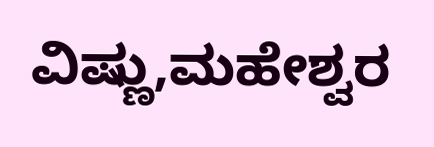ವಿಷ್ಣು,ಮಹೇಶ್ವರ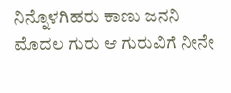ನಿನ್ನೊಳಗಿಹರು ಕಾಣು ಜನನಿ ಮೊದಲ ಗುರು ಆ ಗುರುವಿಗೆ ನೀನೇ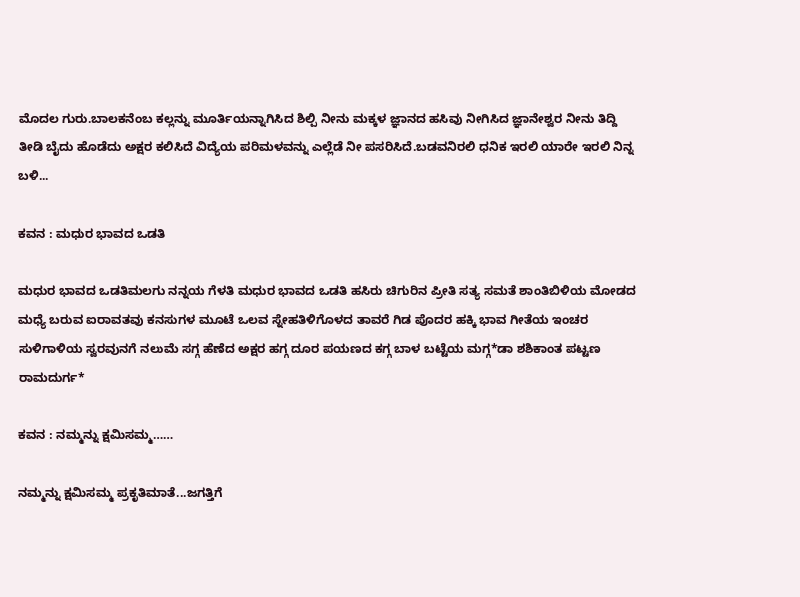ಮೊದಲ ಗುರು.ಬಾಲಕನೆಂಬ ಕಲ್ಲನ್ನು ಮೂರ್ತಿಯನ್ನಾಗಿಸಿದ ಶಿಲ್ಪಿ ನೀನು ಮಕ್ಕಳ ಜ್ಞಾನದ ಹಸಿವು ನೀಗಿಸಿದ ಜ್ಞಾನೇಶ್ವರ ನೀನು ತಿದ್ದಿ ತೀಡಿ ಬೈದು ಹೊಡೆದು ಅಕ್ಷರ ಕಲಿಸಿದೆ ವಿದ್ಯೆಯ ಪರಿಮಳವನ್ನು ಎಲ್ಲೆಡೆ ನೀ ಪಸರಿಸಿದೆ.ಬಡವನಿರಲಿ ಧನಿಕ ಇರಲಿ ಯಾರೇ ಇರಲಿ ನಿನ್ನ ಬಳಿ...

ಕವನ : ಮಧುರ ಭಾವದ ಒಡತಿ

ಮಧುರ ಭಾವದ ಒಡತಿಮಲಗು ನನ್ನಯ ಗೆಳತಿ ಮಧುರ ಭಾವದ ಒಡತಿ ಹಸಿರು ಚಿಗುರಿನ ಪ್ರೀತಿ ಸತ್ಯ ಸಮತೆ ಶಾಂತಿಬಿಳಿಯ ಮೋಡದ ಮಧ್ಯೆ ಬರುವ ಐರಾವತವು ಕನಸುಗಳ ಮೂಟೆ ಒಲವ ಸ್ನೇಹತಿಳಿಗೊಳದ ತಾವರೆ ಗಿಡ ಪೊದರ ಹಕ್ಕಿ ಭಾವ ಗೀತೆಯ ಇಂಚರ ಸುಳಿಗಾಳಿಯ ಸ್ವರವುನಗೆ ನಲುಮೆ ಸಗ್ಗ ಹೆಣೆದ ಅಕ್ಷರ ಹಗ್ಗ ದೂರ ಪಯಣದ ಕಗ್ಗ ಬಾಳ ಬಟ್ಟೆಯ ಮಗ್ಗ*ಡಾ ಶಶಿಕಾಂತ ಪಟ್ಟಣ ರಾಮದುರ್ಗ*

ಕವನ : ನಮ್ಮನ್ನು ಕ್ಷಮಿಸಮ್ಮ……

ನಮ್ಮನ್ನು ಕ್ಷಮಿಸಮ್ಮ ಪ್ರಕೃತಿಮಾತೆ...ಜಗತ್ತಿಗೆ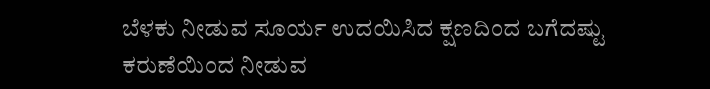ಬೆಳಕು ನೀಡುವ ಸೂರ್ಯ ಉದಯಿಸಿದ ಕ್ಷಣದಿಂದ ಬಗೆದಷ್ಟು ಕರುಣೆಯಿಂದ ನೀಡುವ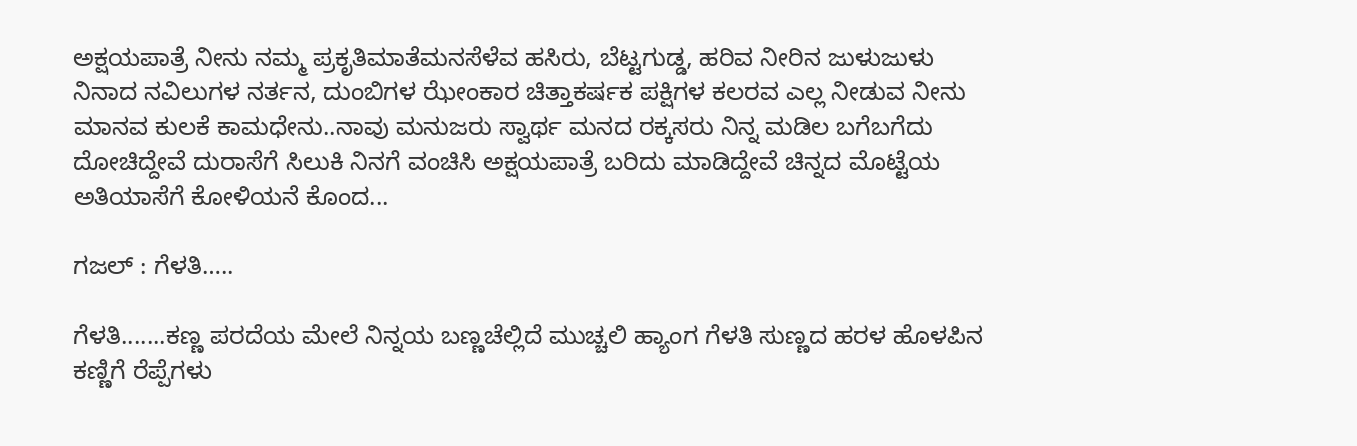ಅಕ್ಷಯಪಾತ್ರೆ ನೀನು ನಮ್ಮ ಪ್ರಕೃತಿಮಾತೆಮನಸೆಳೆವ ಹಸಿರು, ಬೆಟ್ಟಗುಡ್ಡ, ಹರಿವ ನೀರಿನ ಜುಳುಜುಳು ನಿನಾದ ನವಿಲುಗಳ ನರ್ತನ, ದುಂಬಿಗಳ ಝೇಂಕಾರ ಚಿತ್ತಾಕರ್ಷಕ ಪಕ್ಷಿಗಳ ಕಲರವ ಎಲ್ಲ ನೀಡುವ ನೀನು ಮಾನವ ಕುಲಕೆ ಕಾಮಧೇನು..ನಾವು ಮನುಜರು ಸ್ವಾರ್ಥ ಮನದ ರಕ್ಕಸರು ನಿನ್ನ ಮಡಿಲ ಬಗೆಬಗೆದು ದೋಚಿದ್ದೇವೆ ದುರಾಸೆಗೆ ಸಿಲುಕಿ ನಿನಗೆ ವಂಚಿಸಿ ಅಕ್ಷಯಪಾತ್ರೆ ಬರಿದು ಮಾಡಿದ್ದೇವೆ ಚಿನ್ನದ ಮೊಟ್ಟೆಯ ಅತಿಯಾಸೆಗೆ ಕೋಳಿಯನೆ ಕೊಂದ...

ಗಜಲ್ : ಗೆಳತಿ…..

ಗೆಳತಿ.......ಕಣ್ಣ ಪರದೆಯ ಮೇಲೆ ನಿನ್ನಯ ಬಣ್ಣಚೆಲ್ಲಿದೆ ಮುಚ್ಚಲಿ ಹ್ಯಾಂಗ ಗೆಳತಿ ಸುಣ್ಣದ ಹರಳ ಹೊಳಪಿನ ಕಣ್ಣಿಗೆ ರೆಪ್ಪೆಗಳು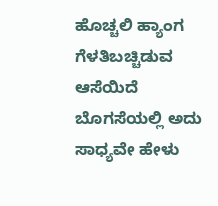ಹೊಚ್ಚಲಿ ಹ್ಯಾಂಗ ಗೆಳತಿಬಚ್ಚಿಡುವ ಆಸೆಯಿದೆ ಬೊಗಸೆಯಲ್ಲಿ ಅದು ಸಾಧ್ಯವೇ ಹೇಳು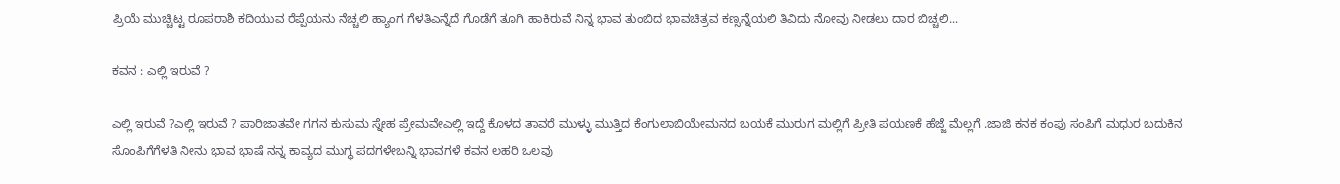ಪ್ರಿಯೆ ಮುಚ್ಚಿಟ್ಟ ರೂಪರಾಶಿ ಕದಿಯುವ ರೆಪ್ಪೆಯನು ನೆಚ್ಚಲಿ ಹ್ಯಾಂಗ ಗೆಳತಿಎನ್ನೆದೆ ಗೊಡೆಗೆ ತೂಗಿ ಹಾಕಿರುವೆ ನಿನ್ನ ಭಾವ ತುಂಬಿದ ಭಾವಚಿತ್ರವ ಕಣ್ಸನ್ನೆಯಲಿ ತಿವಿದು ನೋವು ನೀಡಲು ದಾರ ಬಿಚ್ಚಲಿ...

ಕವನ : ಎಲ್ಲಿ ಇರುವೆ ?

ಎಲ್ಲಿ ಇರುವೆ ?ಎಲ್ಲಿ ಇರುವೆ ? ಪಾರಿಜಾತವೇ ಗಗನ ಕುಸುಮ ಸ್ನೇಹ ಪ್ರೇಮವೇಎಲ್ಲಿ ಇದ್ದೆ ಕೊಳದ ತಾವರೆ ಮುಳ್ಳು ಮುತ್ತಿದ ಕೆಂಗುಲಾಬಿಯೇಮನದ ಬಯಕೆ ಮುರುಗ ಮಲ್ಲಿಗೆ ಪ್ರೀತಿ ಪಯಣಕೆ ಹೆಜ್ಜೆ ಮೆಲ್ಲಗೆ .ಜಾಜಿ ಕನಕ ಕಂಪು ಸಂಪಿಗೆ ಮಧುರ ಬದುಕಿನ ಸೊಂಪಿಗೆಗೆಳತಿ ನೀನು ಭಾವ ಭಾಷೆ ನನ್ನ ಕಾವ್ಯದ ಮುಗ್ಧ ಪದಗಳೇಬನ್ನಿ ಭಾವಗಳೆ ಕವನ ಲಹರಿ ಒಲವು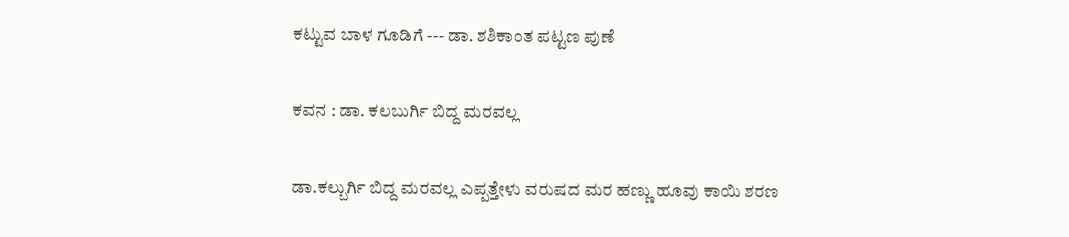ಕಟ್ಟುವ ಬಾಳ ಗೂಡಿಗೆ --- ಡಾ. ಶಶಿಕಾಂತ ಪಟ್ಟಣ ಪುಣೆ

ಕವನ : ಡಾ. ಕಲಬುರ್ಗಿ ಬಿದ್ದ ಮರವಲ್ಲ

ಡಾ.ಕಲ್ಬುರ್ಗಿ ಬಿದ್ದ ಮರವಲ್ಲ ಎಪ್ಪತ್ತೇಳು ವರುಷದ ಮರ ಹಣ್ಣು ಹೂವು ಕಾಯಿ ಶರಣ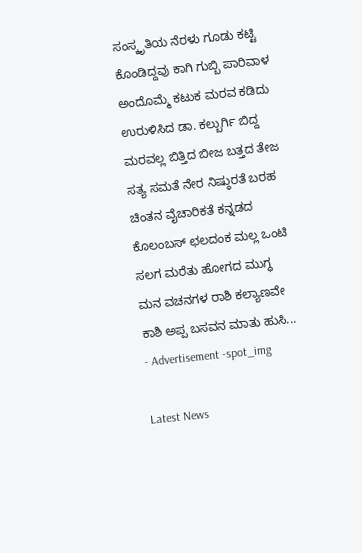ಸಂಸ್ಕೃತಿಯ ನೆರಳು ಗೂಡು ಕಟ್ಟಿ ಕೊಂಡಿದ್ದವು ಕಾಗಿ ಗುಬ್ಬಿ ಪಾರಿವಾಳ ಅಂದೊಮ್ಮೆ ಕಟುಕ ಮರವ ಕಡಿದು ಉರುಳಿಸಿದ ಡಾ. ಕಲ್ಬುರ್ಗಿ ಬಿದ್ದ ಮರವಲ್ಲ ಬಿತ್ತಿದ ಬೀಜ ಬತ್ತದ ತೇಜ ಸತ್ಯ ಸಮತೆ ನೇರ ನಿಷ್ಠುರತೆ ಬರಹ ಚಿಂತನ ವೈಚಾರಿಕತೆ ಕನ್ನಡದ ಕೊಲಂಬಸ್ ಛಲದಂಕ ಮಲ್ಲ ಒಂಟಿ ಸಲಗ ಮರೆತು ಹೋಗದ ಮುಗ್ಧ ಮನ ವಚನಗಳ ರಾಶಿ ಕಲ್ಯಾಣವೇ ಕಾಶಿ ಅಪ್ಪ ಬಸವನ ಮಾತು ಹುಸಿ...
- Advertisement -spot_img

Latest News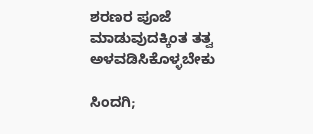ಶರಣರ ಪೂಜೆ ಮಾಡುವುದಕ್ಕಿಂತ ತತ್ವ ಅಳವಡಿಸಿಕೊಳ್ಳಬೇಕು

ಸಿಂದಗಿ;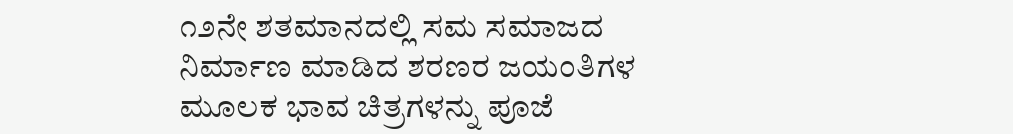೧೨ನೇ ಶತಮಾನದಲ್ಲಿ ಸಮ ಸಮಾಜದ ನಿರ್ಮಾಣ ಮಾಡಿದ ಶರಣರ ಜಯಂತಿಗಳ ಮೂಲಕ ಭಾವ ಚಿತ್ರಗಳನ್ನು ಪೂಜೆ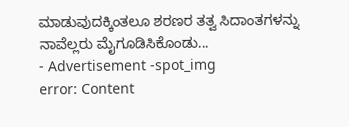ಮಾಡುವುದಕ್ಕಿಂತಲೂ ಶರಣರ ತತ್ವ ಸಿದಾಂತಗಳನ್ನು ನಾವೆಲ್ಲರು ಮೈಗೂಡಿಸಿಕೊಂಡು...
- Advertisement -spot_img
error: Content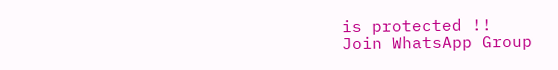is protected !!
Join WhatsApp Group